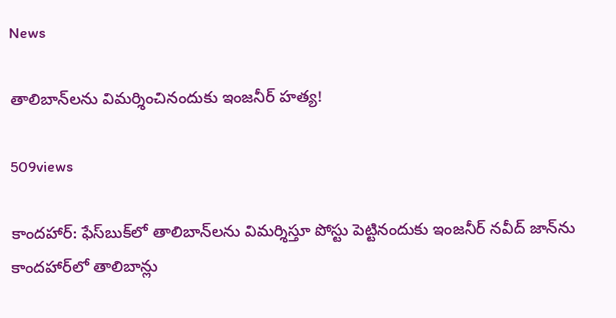News

తాలిబాన్‌లను విమర్శించినందుకు ఇంజనీర్‌ హత్య!

509views

కాందహార్‌: ఫేస్‌బుక్‌లో తాలిబాన్‌లను విమ‌ర్శిస్తూ పోస్టు పెట్టినందుకు ఇంజనీర్‌ నవీద్‌ జాన్‌ను కాందహార్‌లో తాలిబాన్లు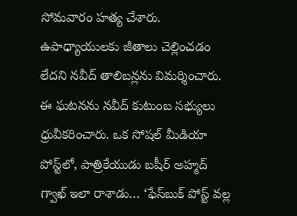సోమవారం హత్య చేశారు. ఉపాధ్యాయులకు జీతాలు చెల్లించడం లేదని నవీద్‌ తాలిబన్లను విమర్శించారు. ఈ ఘటనను నవీద్‌ కుటుంబ సభ్యులు ధ్రువీకరించారు. ఒక సోషల్‌ మీడియా పోస్ట్‌లో, పాత్రికేయుడు బషీర్‌ అహ్మద్‌ గ్వాఖ్‌ ఇలా రాశాడు… ‘ఫేస్‌బుక్‌ పోస్ట్‌ వల్ల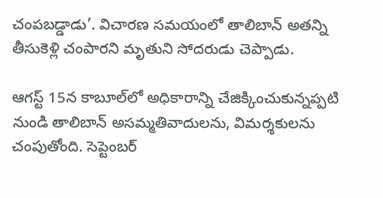చంపబడ్డాడు’. విచారణ సమయంలో తాలిబాన్‌ అతన్ని తీసుకెళ్లి చంపారని మృతుని సోదరుడు చెప్పాడు.

ఆగస్ట్‌ 15న కాబూల్‌లో అధికారాన్ని చేజిక్కించుకున్నప్పటి నుండి తాలిబాన్‌ అసమ్మతివాదులను, విమర్శకులను చంపుతోంది. సెప్టెంబర్‌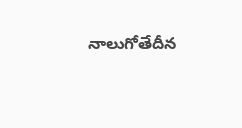నాలుగోతేదీన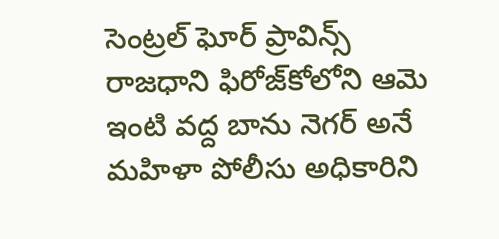సెంట్రల్‌ ఘోర్‌ ప్రావిన్స్‌ రాజధాని ఫిరోజ్‌కోలోని ఆమె ఇంటి వద్ద బాను నెగర్‌ అనే మహిళా పోలీసు అధికారిని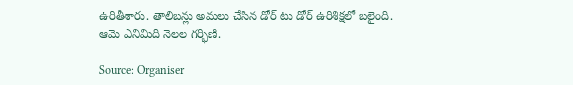ఉరితీశారు. తాలిబన్లు అమలు చేసిన డోర్‌ టు డోర్‌ ఉరిశిక్షలో బలైంది. ఆమె ఎనిమిది నెలల గర్భిణి.

Source: Organiser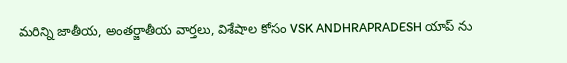మరిన్ని జాతీయ, అంతర్జాతీయ వార్తలు, విశేషాల కోసం VSK ANDHRAPRADESH యాప్ ను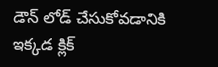డౌన్ లోడ్ చేసుకోవడానికి ఇక్కడ క్లిక్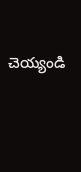చెయ్యండి